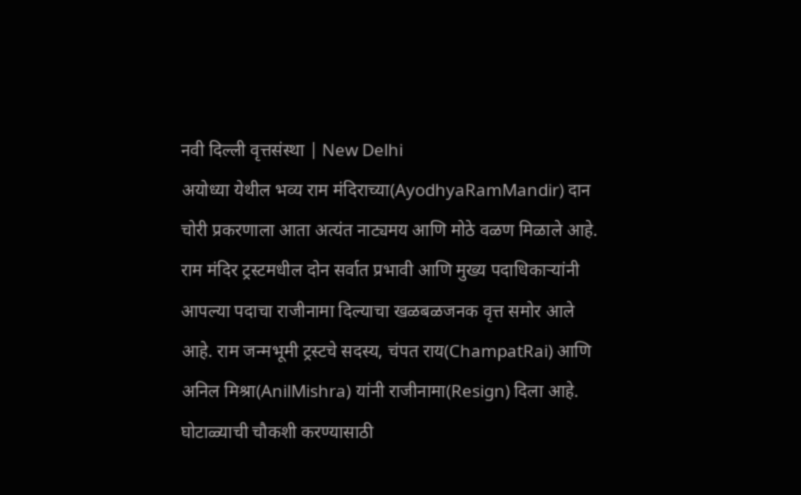नवी दिल्ली वृत्तसंस्था | New Delhi
अयोध्या येथील भव्य राम मंदिराच्या(AyodhyaRamMandir) दान चोरी प्रकरणाला आता अत्यंत नाट्यमय आणि मोठे वळण मिळाले आहे. राम मंदिर ट्रस्टमधील दोन सर्वात प्रभावी आणि मुख्य पदाधिकाऱ्यांनी आपल्या पदाचा राजीनामा दिल्याचा खळबळजनक वृत्त समोर आले आहे. राम जन्मभूमी ट्रस्टचे सदस्य, चंपत राय(ChampatRai) आणि अनिल मिश्रा(AnilMishra) यांनी राजीनामा(Resign) दिला आहे. घोटाळ्याची चौकशी करण्यासाठी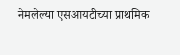नेमलेल्या एसआयटीच्या प्राथमिक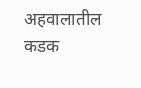अहवालातील कडक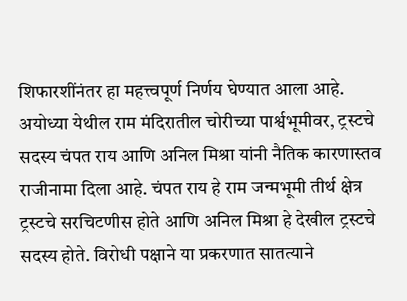शिफारशींनंतर हा महत्त्वपूर्ण निर्णय घेण्यात आला आहे.
अयोध्या येथील राम मंदिरातील चोरीच्या पार्श्वभूमीवर, ट्रस्टचे सदस्य चंपत राय आणि अनिल मिश्रा यांनी नैतिक कारणास्तव राजीनामा दिला आहे. चंपत राय हे राम जन्मभूमी तीर्थ क्षेत्र ट्रस्टचे सरचिटणीस होते आणि अनिल मिश्रा हे देखील ट्रस्टचे सदस्य होते. विरोधी पक्षाने या प्रकरणात सातत्याने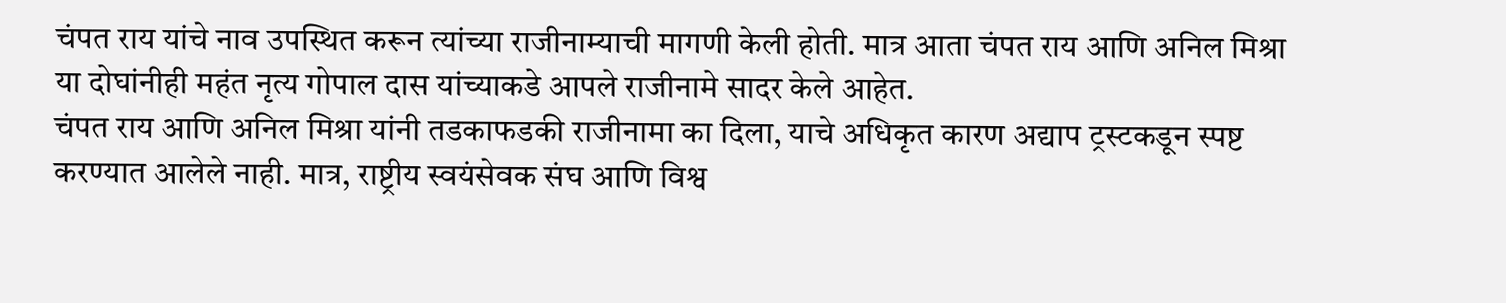चंपत राय यांचे नाव उपस्थित करून त्यांच्या राजीनाम्याची मागणी केली होती. मात्र आता चंपत राय आणि अनिल मिश्रा या दोघांनीही महंत नृत्य गोपाल दास यांच्याकडे आपले राजीनामे सादर केले आहेत.
चंपत राय आणि अनिल मिश्रा यांनी तडकाफडकी राजीनामा का दिला, याचे अधिकृत कारण अद्याप ट्रस्टकडून स्पष्ट करण्यात आलेले नाही. मात्र, राष्ट्रीय स्वयंसेवक संघ आणि विश्व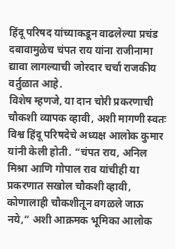हिंदू परिषद यांच्याकडून वाढलेल्या प्रचंड दबावामुळेच चंपत राय यांना राजीनामा द्यावा लागल्याची जोरदार चर्चा राजकीय वर्तुळात आहे.
विशेष म्हणजे, या दान चोरी प्रकरणाची चौकशी व्यापक व्हावी, अशी मागणी स्वतः विश्व हिंदू परिषदेचे अध्यक्ष आलोक कुमार यांनी केली होती. “चंपत राय, अनिल मिश्रा आणि गोपाल राव यांचीही या प्रकरणात सखोल चौकशी व्हावी, कोणालाही चौकशीतून वगळले जाऊ नये,” अशी आक्रमक भूमिका आलोक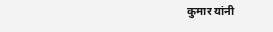कुमार यांनी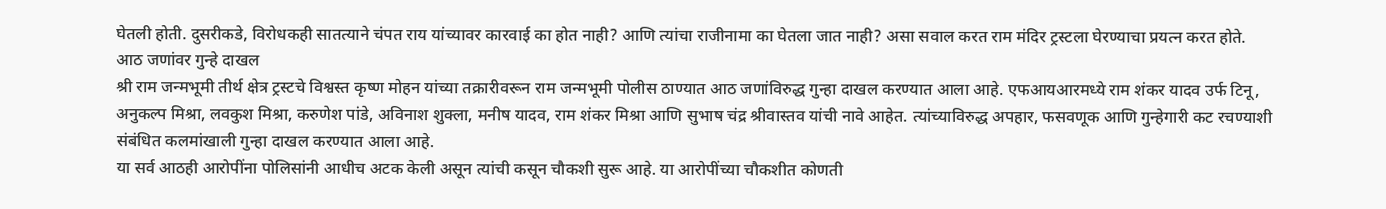घेतली होती. दुसरीकडे, विरोधकही सातत्याने चंपत राय यांच्यावर कारवाई का होत नाही? आणि त्यांचा राजीनामा का घेतला जात नाही? असा सवाल करत राम मंदिर ट्रस्टला घेरण्याचा प्रयत्न करत होते.
आठ जणांवर गुन्हे दाखल
श्री राम जन्मभूमी तीर्थ क्षेत्र ट्रस्टचे विश्वस्त कृष्ण मोहन यांच्या तक्रारीवरून राम जन्मभूमी पोलीस ठाण्यात आठ जणांविरुद्ध गुन्हा दाखल करण्यात आला आहे. एफआयआरमध्ये राम शंकर यादव उर्फ टिनू, अनुकल्प मिश्रा, लवकुश मिश्रा, करुणेश पांडे, अविनाश शुक्ला, मनीष यादव, राम शंकर मिश्रा आणि सुभाष चंद्र श्रीवास्तव यांची नावे आहेत. त्यांच्याविरुद्ध अपहार, फसवणूक आणि गुन्हेगारी कट रचण्याशी संबंधित कलमांखाली गुन्हा दाखल करण्यात आला आहे.
या सर्व आठही आरोपींना पोलिसांनी आधीच अटक केली असून त्यांची कसून चौकशी सुरू आहे. या आरोपींच्या चौकशीत कोणती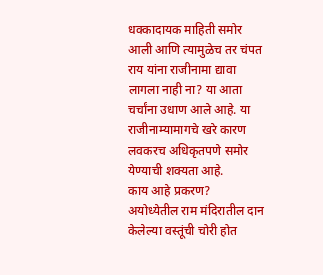धक्कादायक माहिती समोर आली आणि त्यामुळेच तर चंपत राय यांना राजीनामा द्यावा लागला नाही ना? या आता चर्चांना उधाण आले आहे. या राजीनाम्यामागचे खरे कारण लवकरच अधिकृतपणे समोर येण्याची शक्यता आहे.
काय आहे प्रकरण?
अयोध्येतील राम मंदिरातील दान केलेल्या वस्तूंची चोरी होत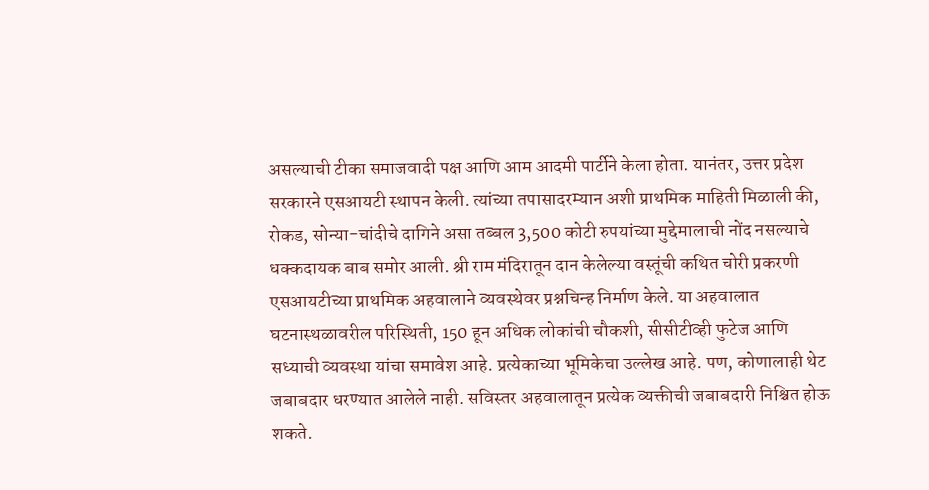असल्याची टीका समाजवादी पक्ष आणि आम आदमी पार्टीने केला होता. यानंतर, उत्तर प्रदेश सरकारने एसआयटी स्थापन केली. त्यांच्या तपासादरम्यान अशी प्राथमिक माहिती मिळाली की, रोकड, सोन्या-चांदीचे दागिने असा तब्बल 3,500 कोटी रुपयांच्या मुद्देमालाची नोंद नसल्याचे धक्कदायक बाब समोर आली. श्री राम मंदिरातून दान केलेल्या वस्तूंची कथित चोरी प्रकरणी एसआयटीच्या प्राथमिक अहवालाने व्यवस्थेवर प्रश्नचिन्ह निर्माण केले. या अहवालात घटनास्थळावरील परिस्थिती, 150 हून अधिक लोकांची चौकशी, सीसीटीव्ही फुटेज आणि सध्याची व्यवस्था यांचा समावेश आहे. प्रत्येकाच्या भूमिकेचा उल्लेख आहे. पण, कोणालाही थेट जबाबदार धरण्यात आलेले नाही. सविस्तर अहवालातून प्रत्येक व्यक्तीची जबाबदारी निश्चित होऊ शकते.